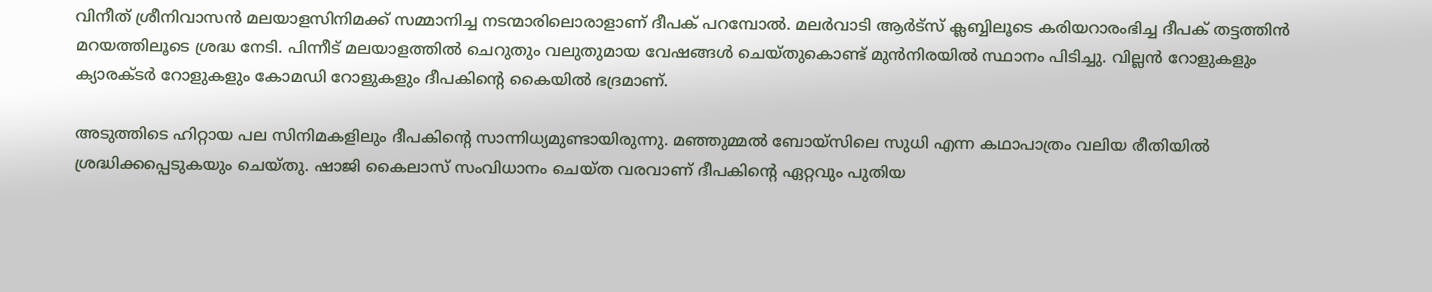വിനീത് ശ്രീനിവാസന്‍ മലയാളസിനിമക്ക് സമ്മാനിച്ച നടന്മാരിലൊരാളാണ് ദീപക് പറമ്പോല്‍. മലര്‍വാടി ആര്‍ട്‌സ് ക്ലബ്ബിലൂടെ കരിയറാരംഭിച്ച ദീപക് തട്ടത്തിന്‍ മറയത്തിലൂടെ ശ്രദ്ധ നേടി. പിന്നീട് മലയാളത്തില്‍ ചെറുതും വലുതുമായ വേഷങ്ങള്‍ ചെയ്തുകൊണ്ട് മുന്‍നിരയില്‍ സ്ഥാനം പിടിച്ചു. വില്ലന്‍ റോളുകളും ക്യാരക്ടര്‍ റോളുകളും കോമഡി റോളുകളും ദീപകിന്റെ കൈയില്‍ ഭദ്രമാണ്.

അടുത്തിടെ ഹിറ്റായ പല സിനിമകളിലും ദീപകിന്റെ സാന്നിധ്യമുണ്ടായിരുന്നു. മഞ്ഞുമ്മല്‍ ബോയ്‌സിലെ സുധി എന്ന കഥാപാത്രം വലിയ രീതിയില്‍ ശ്രദ്ധിക്കപ്പെടുകയും ചെയ്തു. ഷാജി കൈലാസ് സംവിധാനം ചെയ്ത വരവാണ് ദീപകിന്റെ ഏറ്റവും പുതിയ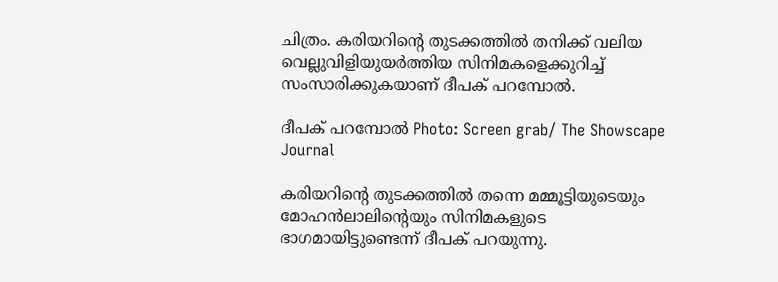ചിത്രം. കരിയറിന്റെ തുടക്കത്തില്‍ തനിക്ക് വലിയ വെല്ലുവിളിയുയര്‍ത്തിയ സിനിമകളെക്കുറിച്ച് സംസാരിക്കുകയാണ് ദീപക് പറമ്പോല്‍.

ദീപക് പറമ്പോല്‍ Photo: Screen grab/ The Showscape Journal

കരിയറിന്റെ തുടക്കത്തില്‍ തന്നെ മമ്മൂട്ടിയുടെയും മോഹന്‍ലാലിന്റെയും സിനിമകളുടെ ഭാഗമായിട്ടുണ്ടെന്ന് ദീപക് പറയുന്നു.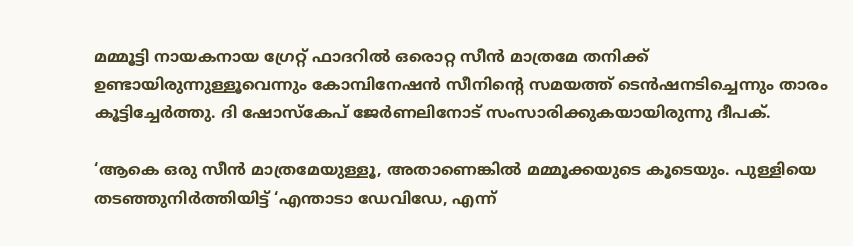മമ്മൂട്ടി നായകനായ ഗ്രേറ്റ് ഫാദറില്‍ ഒരൊറ്റ സീന്‍ മാത്രമേ തനിക്ക് ഉണ്ടായിരുന്നുള്ളൂവെന്നും കോമ്പിനേഷന്‍ സീനിന്റെ സമയത്ത് ടെന്‍ഷനടിച്ചെന്നും താരം കൂട്ടിച്ചേര്‍ത്തു. ദി ഷോസ്‌കേപ് ജേര്‍ണലിനോട് സംസാരിക്കുകയായിരുന്നു ദീപക്.

‘ആകെ ഒരു സീന്‍ മാത്രമേയുള്ളൂ, അതാണെങ്കില്‍ മമ്മൂക്കയുടെ കൂടെയും. പുള്ളിയെ തടഞ്ഞുനിര്‍ത്തിയിട്ട് ‘എന്താടാ ഡേവിഡേ, എന്ന്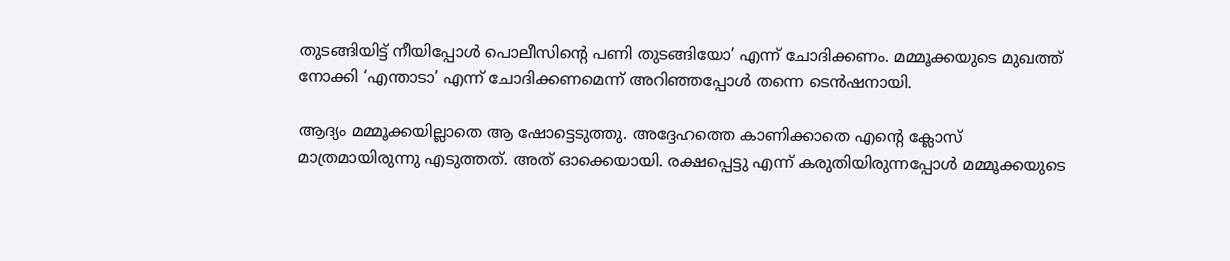തുടങ്ങിയിട്ട് നീയിപ്പോള്‍ പൊലീസിന്റെ പണി തുടങ്ങിയോ’ എന്ന് ചോദിക്കണം. മമ്മൂക്കയുടെ മുഖത്ത് നോക്കി ‘എന്താടാ’ എന്ന് ചോദിക്കണമെന്ന് അറിഞ്ഞപ്പോള്‍ തന്നെ ടെന്‍ഷനായി.

ആദ്യം മമ്മൂക്കയില്ലാതെ ആ ഷോട്ടെടുത്തു. അദ്ദേഹത്തെ കാണിക്കാതെ എന്റെ ക്ലോസ് മാത്രമായിരുന്നു എടുത്തത്. അത് ഓക്കെയായി. രക്ഷപ്പെട്ടു എന്ന് കരുതിയിരുന്നപ്പോള്‍ മമ്മൂക്കയുടെ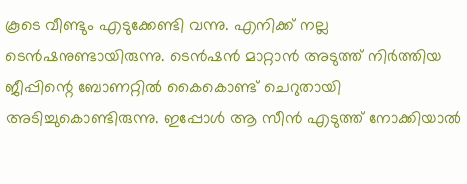കൂടെ വീണ്ടും എടുക്കേണ്ടി വന്നു. എനിക്ക് നല്ല ടെന്‍ഷനുണ്ടായിരുന്നു. ടെന്‍ഷന്‍ മാറ്റാന്‍ അടുത്ത് നിര്‍ത്തിയ ജീപ്പിന്റെ ബോണറ്റില്‍ കൈകൊണ്ട് ചെറുതായി അടിച്ചുകൊണ്ടിരുന്നു. ഇപ്പോള്‍ ആ സീന്‍ എടുത്ത് നോക്കിയാല്‍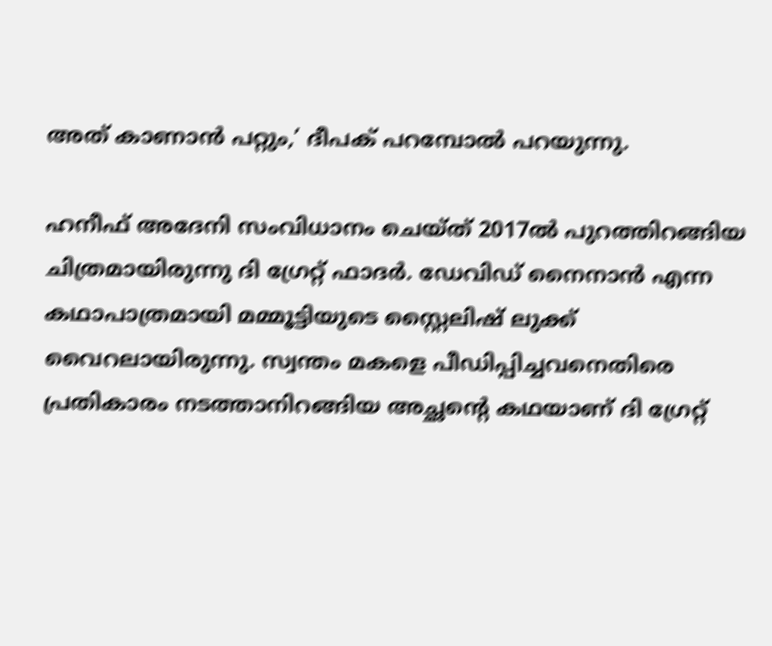അത് കാണാന്‍ പറ്റും,’ ദീപക് പറമ്പോല്‍ പറയുന്നു.

ഹനീഫ് അദേനി സംവിധാനം ചെയ്ത് 2017ല്‍ പുറത്തിറങ്ങിയ ചിത്രമായിരുന്നു ദി ഗ്രേറ്റ് ഫാദര്‍. ഡേവിഡ് നൈനാന്‍ എന്ന കഥാപാത്രമായി മമ്മൂട്ടിയുടെ സ്റ്റൈലിഷ് ലുക്ക് വൈറലായിരുന്നു. സ്വന്തം മകളെ പീഡിപ്പിച്ചവനെതിരെ പ്രതികാരം നടത്താനിറങ്ങിയ അച്ഛന്റെ കഥയാണ് ദി ഗ്രേറ്റ്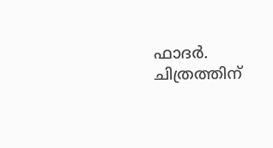ഫാദര്‍. ചിത്രത്തിന്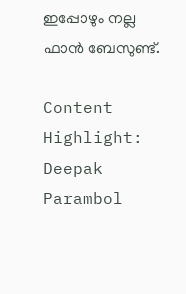ഇപ്പോഴും നല്ല ഫാന്‍ ബേസുണ്ട്.

Content Highlight: Deepak Parambol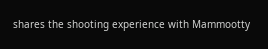shares the shooting experience with Mammootty